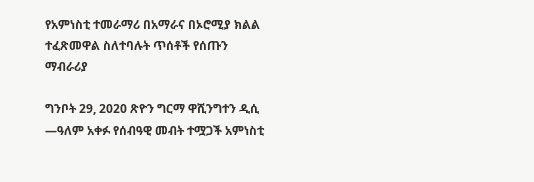የአምነስቲ ተመራማሪ በአማራና በኦሮሚያ ክልል ተፈጽመዋል ስለተባሉት ጥሰቶች የሰጡን ማብራሪያ

ግንቦት 29, 2020 ጽዮን ግርማ ዋሺንግተን ዲሲ —ዓለም አቀፉ የሰብዓዊ መብት ተሟጋች አምነስቲ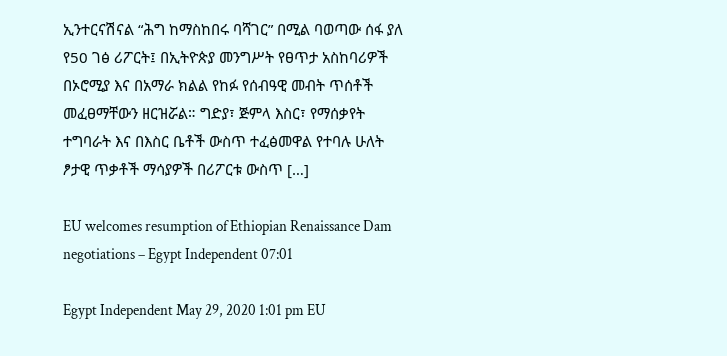ኢንተርናሽናል “ሕግ ከማስከበሩ ባሻገር” በሚል ባወጣው ሰፋ ያለ የ50 ገፅ ሪፖርት፤ በኢትዮጵያ መንግሥት የፀጥታ አስከባሪዎች በኦሮሚያ እና በአማራ ክልል የከፉ የሰብዓዊ መብት ጥሰቶች መፈፀማቸውን ዘርዝሯል። ግድያ፣ ጅምላ እስር፣ የማሰቃየት ተግባራት እና በእስር ቤቶች ውስጥ ተፈፅመዋል የተባሉ ሁለት ፆታዊ ጥቃቶች ማሳያዎች በሪፖርቱ ውስጥ […]

EU welcomes resumption of Ethiopian Renaissance Dam negotiations – Egypt Independent 07:01

Egypt Independent May 29, 2020 1:01 pm EU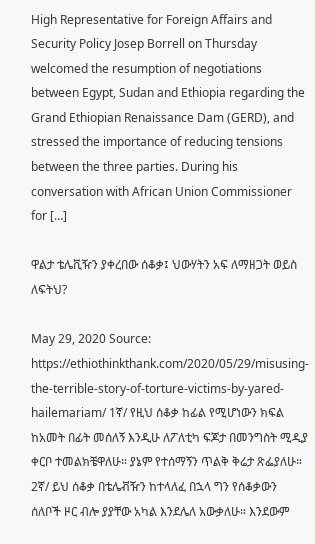High Representative for Foreign Affairs and Security Policy Josep Borrell on Thursday welcomed the resumption of negotiations between Egypt, Sudan and Ethiopia regarding the Grand Ethiopian Renaissance Dam (GERD), and stressed the importance of reducing tensions between the three parties. During his conversation with African Union Commissioner for […]

ዋልታ ቴሌቪዥን ያቀረበው ሰቆቃ፤ ህውሃትን አፍ ለማዘጋት ወይስ ለፍትህ?

May 29, 2020 Source: https://ethiothinkthank.com/2020/05/29/misusing-the-terrible-story-of-torture-victims-by-yared-hailemariam/ 1ኛ/ የዚህ ሰቆቃ ከፊል የሚሆነውን ክፍል ከአመት በፊት መሰለኝ እንዲሁ ለፖለቲካ ፍጆታ በመንግስት ሚዲያ ቀርቦ ተመልክቼዋለሁ። ያኔም የተሰማኝን ጥልቅ ቅሬታ ጽፌያለሁ። 2ኛ/ ይህ ሰቆቃ በቴሌቭዥን ከተላለፈ በኋላ ግን የሰቆቃውን ሰለቦች ዞር ብሎ ያያቸው አካል እንደሌለ አውቃለሁ። እንደውም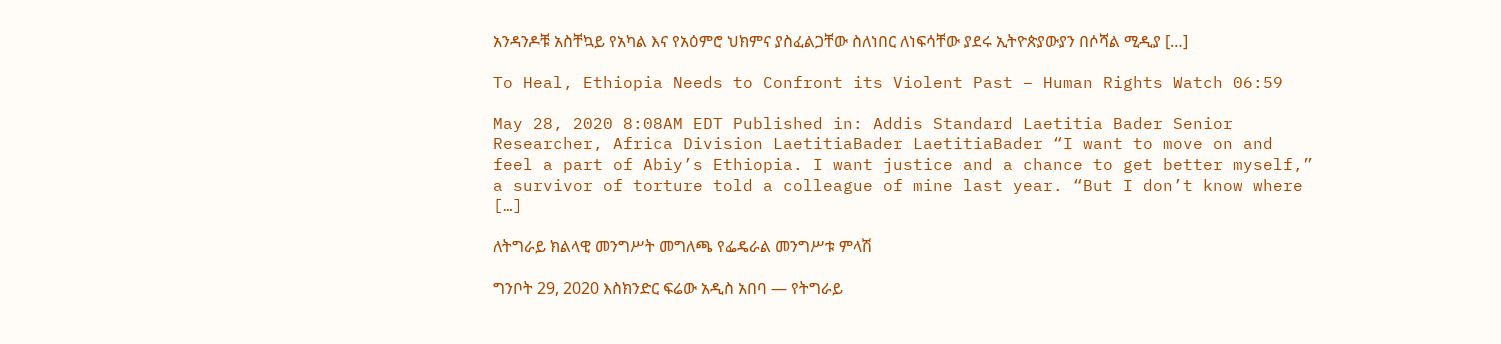አንዳንዶቹ አስቸኳይ የአካል እና የአዕምሮ ህክምና ያስፈልጋቸው ስለነበር ለነፍሳቸው ያደሩ ኢትዮጵያውያን በሶሻል ሚዲያ […]

To Heal, Ethiopia Needs to Confront its Violent Past – Human Rights Watch 06:59

May 28, 2020 8:08AM EDT Published in: Addis Standard Laetitia Bader Senior Researcher, Africa Division LaetitiaBader LaetitiaBader “I want to move on and feel a part of Abiy’s Ethiopia. I want justice and a chance to get better myself,” a survivor of torture told a colleague of mine last year. “But I don’t know where […]

ለትግራይ ክልላዊ መንግሥት መግለጫ የፌዴራል መንግሥቱ ምላሽ

ግንቦት 29, 2020 እስክንድር ፍሬው አዲስ አበባ — የትግራይ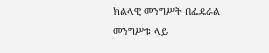ክልላዊ መንግሥት በፌዴራል መንግሥቱ ላይ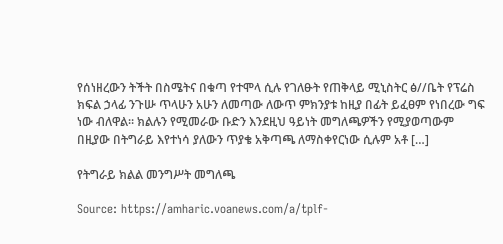የሰነዘረውን ትችት በስሜትና በቁጣ የተሞላ ሲሉ የገለፁት የጠቅላይ ሚኒስትር ፅ//ቤት የፕሬስ ክፍል ኃላፊ ንጉሡ ጥላሁን አሁን ለመጣው ለውጥ ምክንያቱ ከዚያ በፊት ይፈፀም የነበረው ግፍ ነው ብለዋል። ክልሉን የሚመራው ቡድን እንደዚህ ዓይነት መግለጫዎችን የሚያወጣውም በዚያው በትግራይ እየተነሳ ያለውን ጥያቄ አቅጣጫ ለማስቀየርነው ሲሉም አቶ […]

የትግራይ ክልል መንግሥት መግለጫ

Source: https://amharic.voanews.com/a/tplf-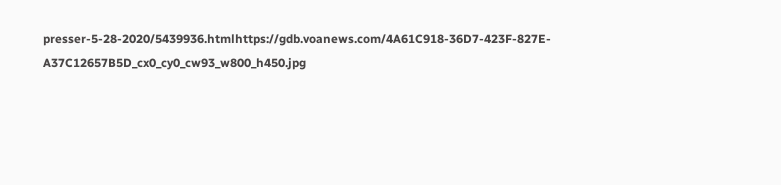presser-5-28-2020/5439936.htmlhttps://gdb.voanews.com/4A61C918-36D7-423F-827E-A37C12657B5D_cx0_cy0_cw93_w800_h450.jpg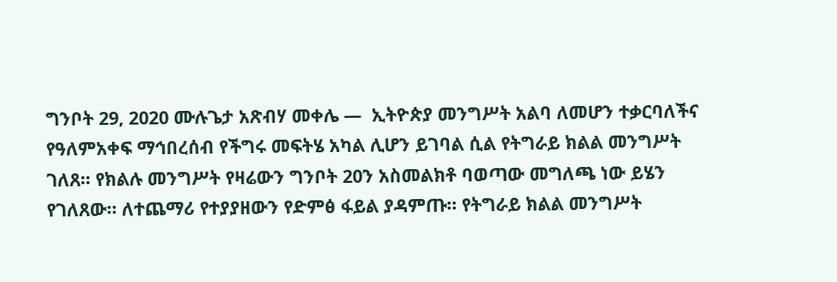ግንቦት 29, 2020 ሙሉጌታ አጽብሃ መቀሌ —  ኢትዮጵያ መንግሥት አልባ ለመሆን ተቃርባለችና የዓለምአቀፍ ማኅበረሰብ የችግሩ መፍትሄ አካል ሊሆን ይገባል ሲል የትግራይ ክልል መንግሥት ገለጸ። የክልሉ መንግሥት የዛሬውን ግንቦት 20ን አስመልክቶ ባወጣው መግለጫ ነው ይሄን የገለጸው። ለተጨማሪ የተያያዘውን የድምፅ ፋይል ያዳምጡ። የትግራይ ክልል መንግሥት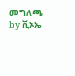መግለጫ by ቪኦኤ